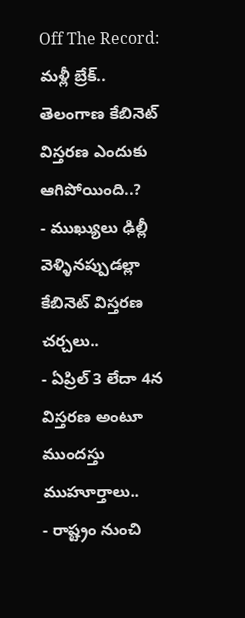Off The Record: మళ్లీ బ్రేక్.. తెలంగాణ కేబినెట్ విస్తరణ ఎందుకు ఆగిపోయింది..?
- ముఖ్యులు ఢిల్లీ వెళ్ళినప్పుడల్లా కేబినెట్ విస్తరణ చర్చలు..
- ఏప్రిల్ 3 లేదా 4న విస్తరణ అంటూ ముందస్తు ముహూర్తాలు..
- రాష్ట్రం నుంచి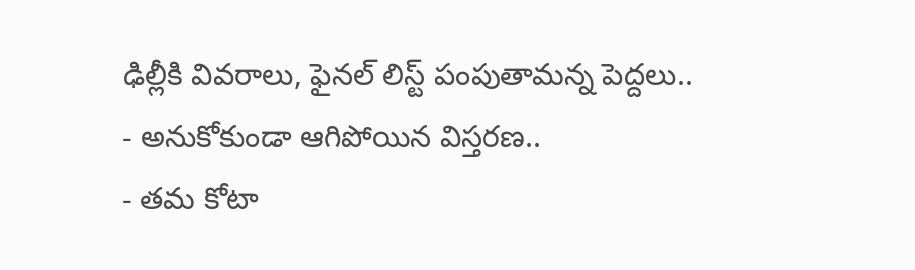ఢిల్లీకి వివరాలు, ఫైనల్ లిస్ట్ పంపుతామన్న పెద్దలు..
- అనుకోకుండా ఆగిపోయిన విస్తరణ..
- తమ కోటా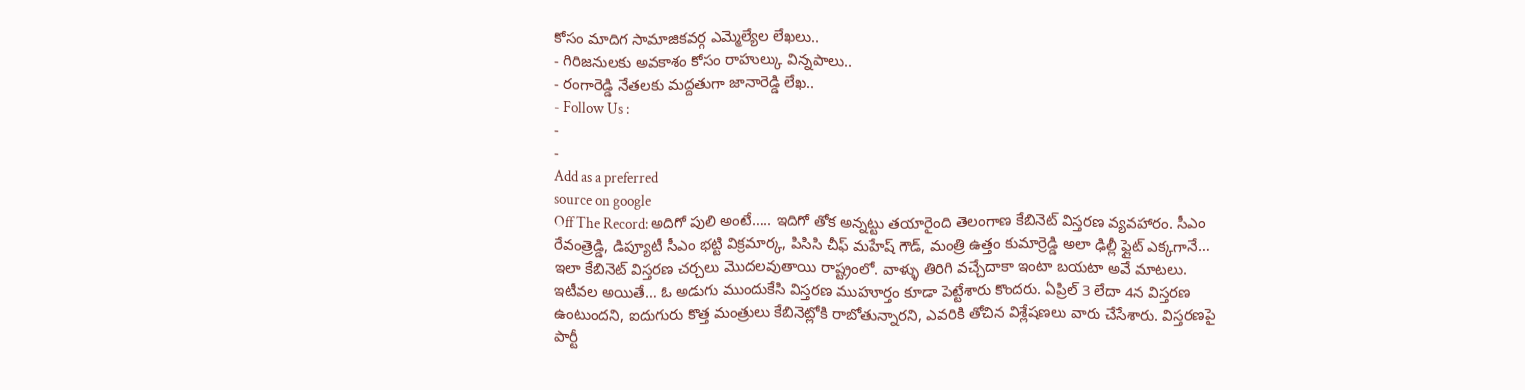కోసం మాదిగ సామాజికవర్గ ఎమ్మెల్యేల లేఖలు..
- గిరిజనులకు అవకాశం కోసం రాహుల్కు విన్నపాలు..
- రంగారెడ్డి నేతలకు మద్దతుగా జానారెడ్డి లేఖ..
- Follow Us :
-
-
Add as a preferred
source on google
Off The Record: అదిగో పులి అంటే….. ఇదిగో తోక అన్నట్టు తయారైంది తెలంగాణ కేబినెట్ విస్తరణ వ్యవహారం. సీఎం రేవంత్రెడ్డి, డిప్యూటీ సీఎం భట్టి విక్రమార్క, పిసిసి చీఫ్ మహేష్ గౌడ్, మంత్రి ఉత్తం కుమార్రెడ్డి అలా ఢిల్లీ ఫ్లైట్ ఎక్కగానే… ఇలా కేబినెట్ విస్తరణ చర్చలు మొదలవుతాయి రాష్ట్రంలో. వాళ్ళు తిరిగి వచ్చేదాకా ఇంటా బయటా అవే మాటలు. ఇటీవల అయితే… ఓ అడుగు ముందుకేసి విస్తరణ ముహూర్తం కూడా పెట్టేశారు కొందరు. ఏప్రిల్ 3 లేదా 4న విస్తరణ ఉంటుందని, ఐదుగురు కొత్త మంత్రులు కేబినెట్లోకి రాబోతున్నారని, ఎవరికి తోచిన విశ్లేషణలు వారు చేసేశారు. విస్తరణపై పార్టీ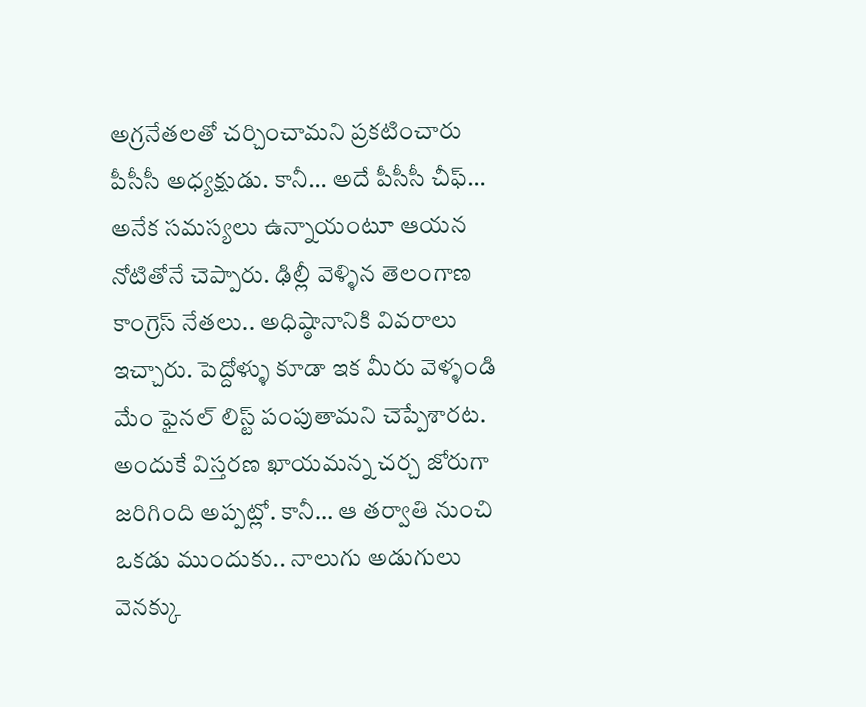అగ్రనేతలతో చర్చించామని ప్రకటించారు పీసీసీ అధ్యక్షుడు. కానీ… అదే పీసీసీ చీఫ్… అనేక సమస్యలు ఉన్నాయంటూ ఆయన నోటితోనే చెప్పారు. ఢిల్లీ వెళ్ళిన తెలంగాణ కాంగ్రెస్ నేతలు.. అధిష్ఠానానికి వివరాలు ఇచ్చారు. పెద్దోళ్ళు కూడా ఇక మీరు వెళ్ళండి మేం ఫైనల్ లిస్ట్ పంపుతామని చెప్పేశారట. అందుకే విస్తరణ ఖాయమన్న చర్చ జోరుగా జరిగింది అప్పట్లో. కానీ… ఆ తర్వాతి నుంచి ఒకడు ముందుకు.. నాలుగు అడుగులు వెనక్కు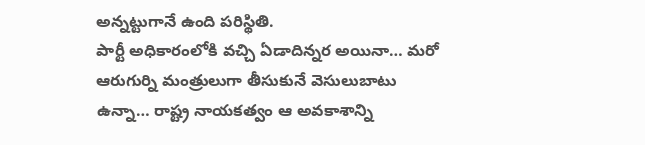అన్నట్టుగానే ఉంది పరిస్థితి.
పార్టీ అధికారంలోకి వచ్చి ఏడాదిన్నర అయినా… మరో ఆరుగుర్ని మంత్రులుగా తీసుకునే వెసులుబాటు ఉన్నా… రాష్ట్ర నాయకత్వం ఆ అవకాశాన్ని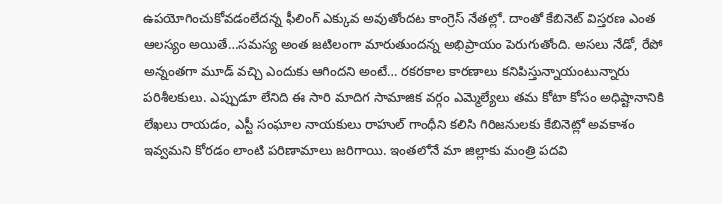ఉపయోగించుకోవడంలేదన్న ఫీలింగ్ ఎక్కువ అవుతోందట కాంగ్రెస్ నేతల్లో. దాంతో కేబినెట్ విస్తరణ ఎంత ఆలస్యం అయితే…సమస్య అంత జటిలంగా మారుతుందన్న అభిప్రాయం పెరుగుతోంది. అసలు నేడో, రేపో అన్నంతగా మూడ్ వచ్చి ఎందుకు ఆగిందని అంటే… రకరకాల కారణాలు కనిపిస్తున్నాయంటున్నారు పరిశీలకులు. ఎప్పుడూ లేనిది ఈ సారి మాదిగ సామాజిక వర్గం ఎమ్మెల్యేలు తమ కోటా కోసం అధిష్టానానికి లేఖలు రాయడం, ఎస్టీ సంఘాల నాయకులు రాహుల్ గాంధీని కలిసి గిరిజనులకు కేబినెట్లో అవకాశం ఇవ్వమని కోరడం లాంటి పరిణామాలు జరిగాయి. ఇంతలోనే మా జిల్లాకు మంత్రి పదవి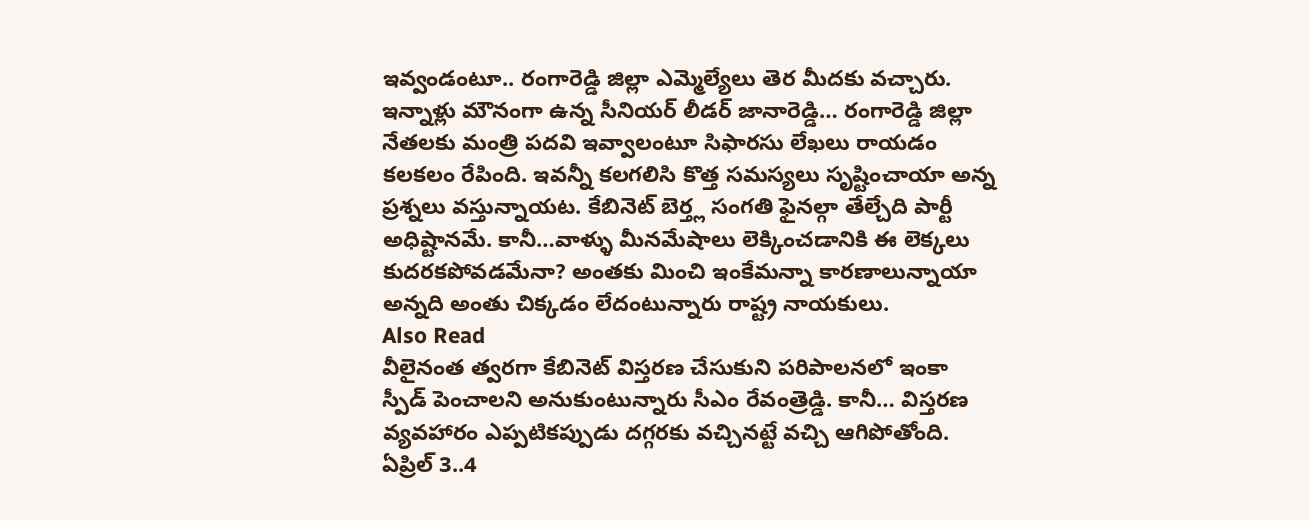ఇవ్వండంటూ.. రంగారెడ్డి జిల్లా ఎమ్మెల్యేలు తెర మీదకు వచ్చారు. ఇన్నాళ్లు మౌనంగా ఉన్న సీనియర్ లీడర్ జానారెడ్డి… రంగారెడ్డి జిల్లా నేతలకు మంత్రి పదవి ఇవ్వాలంటూ సిఫారసు లేఖలు రాయడం కలకలం రేపింది. ఇవన్నీ కలగలిసి కొత్త సమస్యలు సృష్టించాయా అన్న ప్రశ్నలు వస్తున్నాయట. కేబినెట్ బెర్త్ల సంగతి ఫైనల్గా తేల్చేది పార్టీ అధిష్టానమే. కానీ…వాళ్ళు మీనమేషాలు లెక్కించడానికి ఈ లెక్కలు కుదరకపోవడమేనా? అంతకు మించి ఇంకేమన్నా కారణాలున్నాయా అన్నది అంతు చిక్కడం లేదంటున్నారు రాష్ట్ర నాయకులు.
Also Read
వీలైనంత త్వరగా కేబినెట్ విస్తరణ చేసుకుని పరిపాలనలో ఇంకా స్పీడ్ పెంచాలని అనుకుంటున్నారు సీఎం రేవంత్రెడ్డి. కానీ… విస్తరణ వ్యవహారం ఎప్పటికప్పుడు దగ్గరకు వచ్చినట్టే వచ్చి ఆగిపోతోంది. ఏప్రిల్ 3..4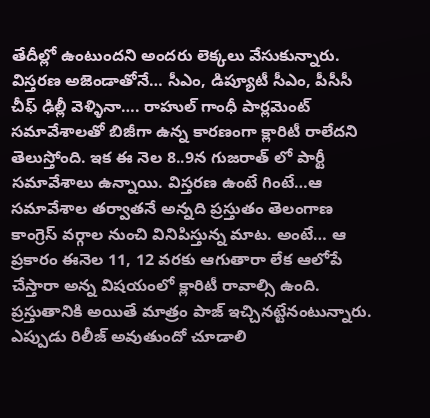తేదీల్లో ఉంటుందని అందరు లెక్కలు వేసుకున్నారు. విస్తరణ అజెండాతోనే… సీఎం, డిప్యూటీ సీఎం, పీసీసీ చీఫ్ ఢిల్లీ వెళ్ళినా…. రాహుల్ గాంధీ పార్లమెంట్ సమావేశాలతో బిజీగా ఉన్న కారణంగా క్లారిటీ రాలేదని తెలుస్తోంది. ఇక ఈ నెల 8..9న గుజరాత్ లో పార్టీ సమావేశాలు ఉన్నాయి. విస్తరణ ఉంటే గింటే…ఆ సమావేశాల తర్వాతనే అన్నది ప్రస్తుతం తెలంగాణ కాంగ్రెస్ వర్గాల నుంచి వినిపిస్తున్న మాట. అంటే… ఆ ప్రకారం ఈనెల 11, 12 వరకు ఆగుతారా లేక ఆలోపే చేస్తారా అన్న విషయంలో క్లారిటీ రావాల్సి ఉంది. ప్రస్తుతానికి అయితే మాత్రం పాజ్ ఇచ్చినట్టేనంటున్నారు. ఎప్పుడు రిలీజ్ అవుతుందో చూడాలి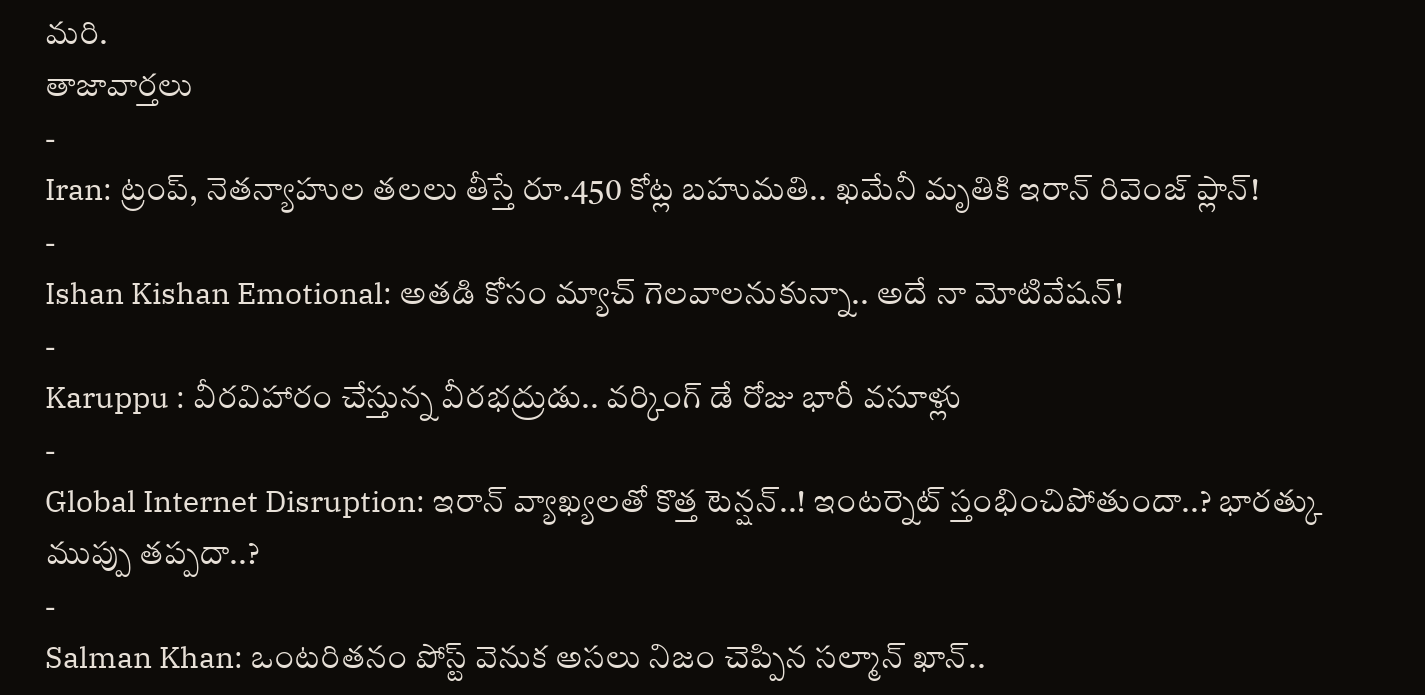మరి.
తాజావార్తలు
-
Iran: ట్రంప్, నెతన్యాహుల తలలు తీస్తే రూ.450 కోట్ల బహుమతి.. ఖమేనీ మృతికి ఇరాన్ రివెంజ్ ప్లాన్!
-
Ishan Kishan Emotional: అతడి కోసం మ్యాచ్ గెలవాలనుకున్నా.. అదే నా మోటివేషన్!
-
Karuppu : వీరవిహారం చేస్తున్న వీరభద్రుడు.. వర్కింగ్ డే రోజు భారీ వసూళ్లు
-
Global Internet Disruption: ఇరాన్ వ్యాఖ్యలతో కొత్త టెన్షన్..! ఇంటర్నెట్ స్తంభించిపోతుందా..? భారత్కు ముప్పు తప్పదా..?
-
Salman Khan: ఒంటరితనం పోస్ట్ వెనుక అసలు నిజం చెప్పిన సల్మాన్ ఖాన్..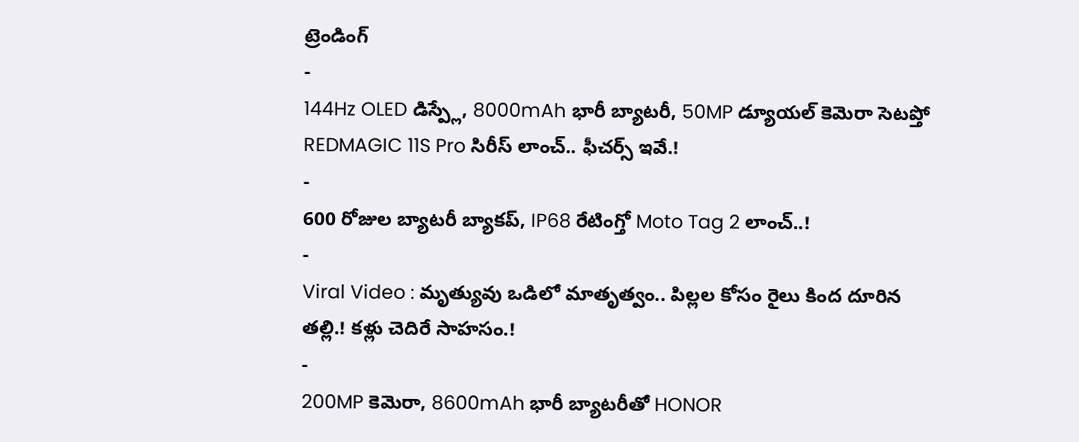ట్రెండింగ్
-
144Hz OLED డిస్ప్లే, 8000mAh భారీ బ్యాటరీ, 50MP డ్యూయల్ కెమెరా సెటప్తో REDMAGIC 11S Pro సిరీస్ లాంచ్.. ఫీచర్స్ ఇవే.!
-
600 రోజుల బ్యాటరీ బ్యాకప్, IP68 రేటింగ్తో Moto Tag 2 లాంచ్..!
-
Viral Video : మృత్యువు ఒడిలో మాతృత్వం.. పిల్లల కోసం రైలు కింద దూరిన తల్లి.! కళ్లు చెదిరే సాహసం.!
-
200MP కెమెరా, 8600mAh భారీ బ్యాటరీతో HONOR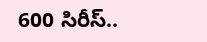600 సిరీస్..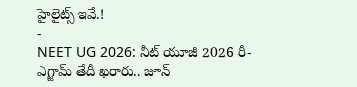హైలైట్స్ ఇవే.!
-
NEET UG 2026: నీట్ యూజీ 2026 రీ-ఎగ్జామ్ తేదీ ఖరారు.. జూన్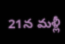21న మళ్లీ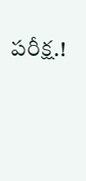పరీక్ష.!